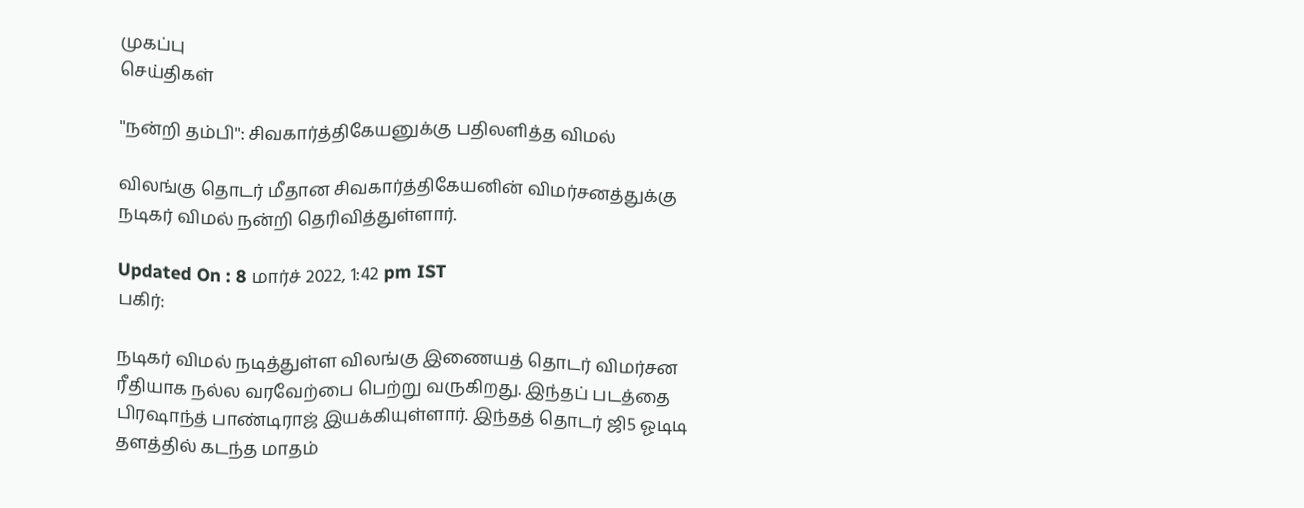முகப்பு
செய்திகள்

''நன்றி தம்பி'': சிவகார்த்திகேயனுக்கு பதிலளித்த விமல்

விலங்கு தொடர் மீதான சிவகார்த்திகேயனின் விமர்சனத்துக்கு நடிகர் விமல் நன்றி தெரிவித்துள்ளார்.

Updated On : 8 மார்ச் 2022, 1:42 pm IST
பகிர்:

நடிகர் விமல் நடித்துள்ள விலங்கு இணையத் தொடர் விமர்சன ரீதியாக நல்ல வரவேற்பை பெற்று வருகிறது. இந்தப் படத்தை பிரஷாந்த் பாண்டிராஜ் இயக்கியுள்ளார். இந்தத் தொடர் ஜி5 ஓடிடி தளத்தில் கடந்த மாதம்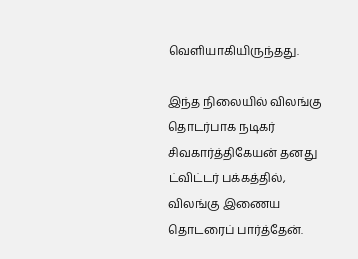வெளியாகியிருந்தது.

இந்த நிலையில் விலங்கு தொடர்பாக நடிகர் சிவகார்த்திகேயன் தனது ட்விட்டர் பக்கத்தில், விலங்கு இணைய தொடரைப் பார்த்தேன்.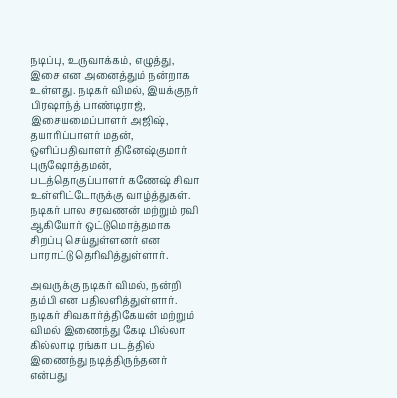நடிப்பு, உருவாக்கம், எழுத்து, இசை என அனைத்தும் நன்றாக உள்ளது. நடிகர் விமல், இயக்குநர் பிரஷாந்த் பாண்டிராஜ், இசையமைப்பாளர் அஜிஷ், தயாரிப்பாளர் மதன், ஒளிப்பதிவாளர் தினேஷ்குமார் புருஷோத்தமன், படத்தொகுப்பாளர் கணேஷ் சிவா உள்ளிட்டோருக்கு வாழ்த்துகள். நடிகர் பால சரவணன் மற்றும் ரவி ஆகியோர் ஒட்டுமொத்தமாக சிறப்பு செய்துள்ளனர் என பாராட்டு தெரிவித்துள்ளார்.

அவருக்கு நடிகர் விமல், நன்றி தம்பி என பதிலளித்துள்ளார். நடிகர் சிவகார்த்திகேயன் மற்றும் விமல் இணைந்து கேடி பில்லா கில்லாடி ரங்கா படத்தில் இணைந்து நடித்திருந்தனர் என்பது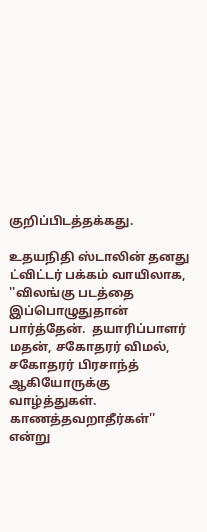குறிப்பிடத்தக்கது.

உதயநிதி ஸ்டாலின் தனது ட்விட்டர் பக்கம் வாயிலாக, ''விலங்கு படத்தை இப்பொழுதுதான் பார்த்தேன்.  தயாரிப்பாளர் மதன், சகோதரர் விமல், சகோதரர் பிரசாந்த் ஆகியோருக்கு வாழ்த்துகள். காணத்தவறாதீர்கள்'' என்று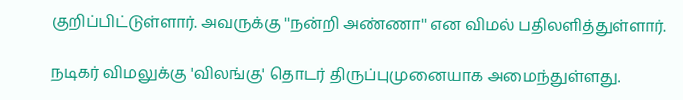குறிப்பிட்டுள்ளார். அவருக்கு ''நன்றி அண்ணா'' என விமல் பதிலளித்துள்ளார்.

நடிகர் விமலுக்கு 'விலங்கு' தொடர் திருப்புமுனையாக அமைந்துள்ளது.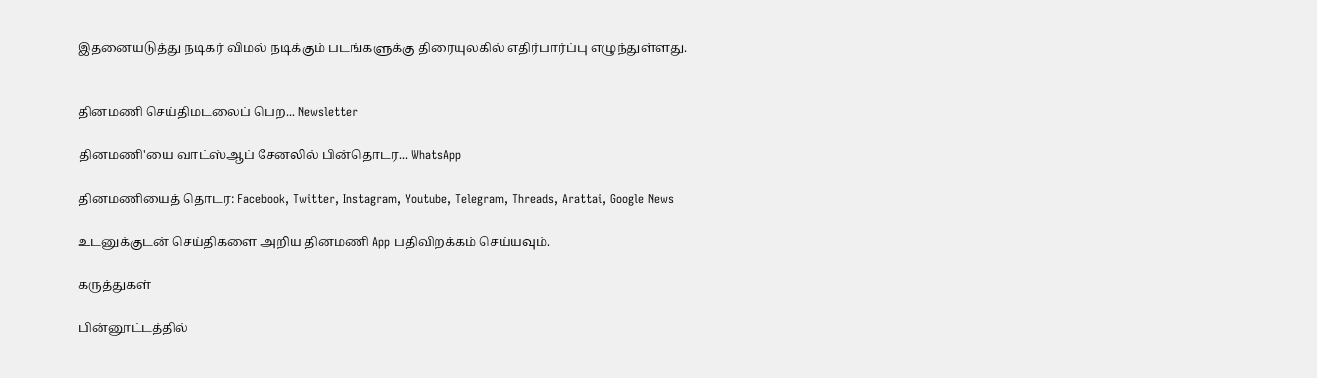இதனையடுத்து நடிகர் விமல் நடிக்கும் படங்களுக்கு திரையுலகில் எதிர்பார்ப்பு எழுந்துள்ளது.


தினமணி செய்திமடலைப் பெற... Newsletter

தினமணி'யை வாட்ஸ்ஆப் சேனலில் பின்தொடர... WhatsApp

தினமணியைத் தொடர: Facebook, Twitter, Instagram, Youtube, Telegram, Threads, Arattai, Google News

உடனுக்குடன் செய்திகளை அறிய தினமணி App பதிவிறக்கம் செய்யவும்.

கருத்துகள்

பின்னூட்டத்தில்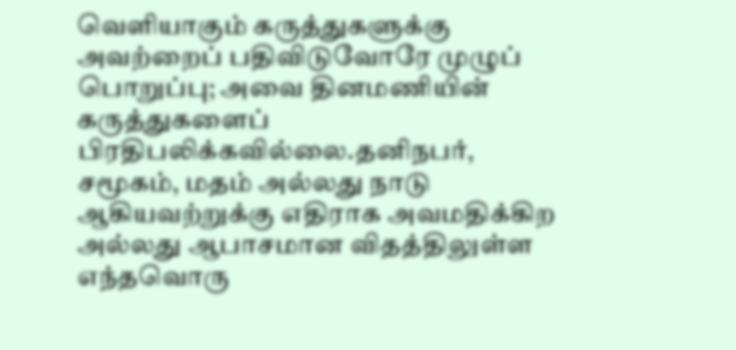வெளியாகும் கருத்துகளுக்கு அவற்றைப் பதிவிடுவோரே முழுப் பொறுப்பு; அவை தினமணியின் கருத்துகளைப் பிரதிபலிக்கவில்லை.தனிநபர், சமூகம், மதம் அல்லது நாடு ஆகியவற்றுக்கு எதிராக அவமதிக்கிற அல்லது ஆபாசமான விதத்திலுள்ள எந்தவொரு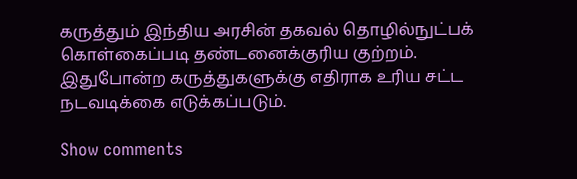கருத்தும் இந்திய அரசின் தகவல் தொழில்நுட்பக் கொள்கைப்படி தண்டனைக்குரிய குற்றம். இதுபோன்ற கருத்துகளுக்கு எதிராக உரிய சட்ட நடவடிக்கை எடுக்கப்படும்.

Show comments